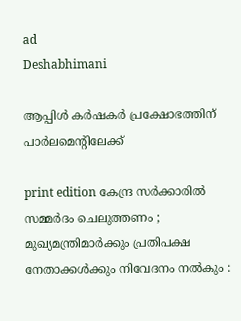ad
Deshabhimani

ആപ്പിള്‍ കര്‍ഷകര്‍ പ്രക്ഷോഭത്തിന് പാര്‍ലമെന്റിലേക്ക്

print edition കേന്ദ്ര സർക്കാരിൽ സമ്മർദം ചെലുത്തണം ; മുഖ്യമന്ത്രിമാർക്കും പ്രതിപക്ഷ നേതാക്കൾക്കും നിവേദനം നൽകും :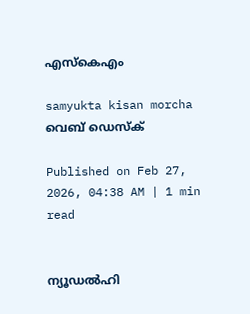എസ്‌കെഎം

samyukta kisan morcha
വെബ് ഡെസ്ക്

Published on Feb 27, 2026, 04:38 AM | 1 min read


ന്യൂഡൽഹി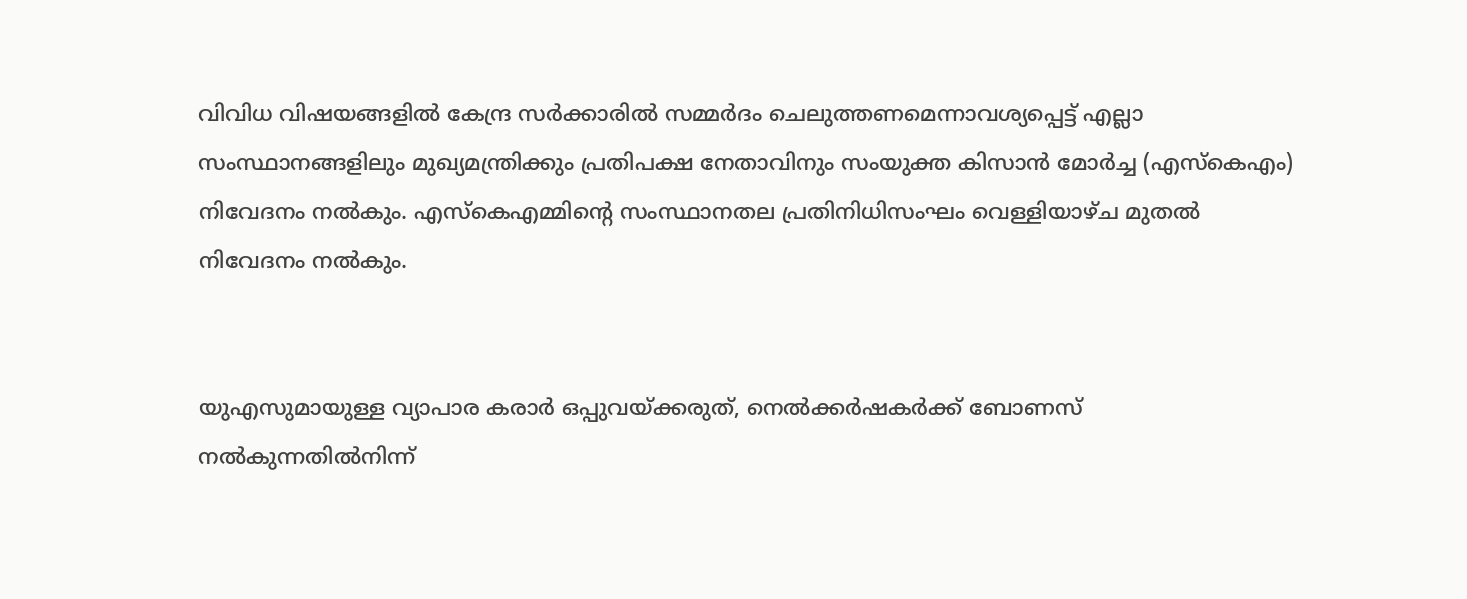വിവിധ വിഷയങ്ങളിൽ കേന്ദ്ര സർക്കാരിൽ സമ്മർദം ചെലുത്തണമെന്നാവശ്യപ്പെട്ട്‌ എല്ലാ സംസ്ഥാനങ്ങളിലും മുഖ്യമന്ത്രിക്കും പ്രതിപക്ഷ നേതാവിനും സംയുക്ത കിസാൻ മോർച്ച (എസ്‌കെഎം) നിവേദനം നൽകും. എസ്‌കെഎമ്മിന്റെ സംസ്ഥാനതല പ്രതിനിധിസംഘം വെള്ളിയാഴ്‌ച മുതൽ നിവേദനം നൽകും.


യുഎസുമായുള്ള വ്യാപാര കരാർ ഒപ്പുവയ്‌ക്കരുത്‌, നെൽക്കർഷകർക്ക്‌ ബോണസ്‌ നൽകുന്നതിൽനിന്ന്‌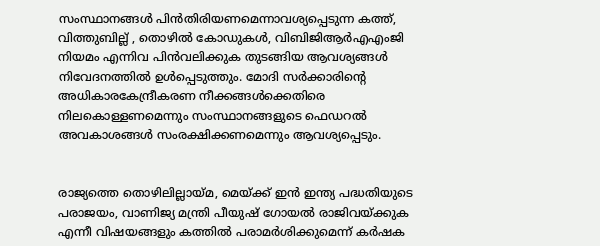സംസ്ഥാനങ്ങൾ പിൻതിരിയണമെന്നാവശ്യപ്പെടുന്ന കത്ത്‌, വിത്തുബില്ല്‌ , തൊഴിൽ കോഡുകൾ, വിബിജിആർഎഎംജി നിയമം എന്നിവ പിൻവലിക്കുക തുടങ്ങിയ ആവശ്യങ്ങൾ നിവേദനത്തിൽ ഉൾപ്പെടുത്തും. മോദി സര്‍ക്കാരിന്റെ അധികാരകേന്ദ്രീകരണ നീക്കങ്ങള്‍ക്കെതിരെ നിലകൊള്ളണമെന്നും സംസ്ഥാനങ്ങളുടെ ഫെഡറല്‍ അവകാശങ്ങള്‍ സംരക്ഷിക്കണമെന്നും ആവശ്യപ്പെടും.


രാജ്യത്തെ തൊഴിലില്ലായ്‌മ, മെയ്‌ക്ക്‌ ഇൻ ഇന്ത്യ പദ്ധതിയുടെ പരാജയം, വാണിജ്യ മന്ത്രി പീയുഷ്‌ ഗോയൽ രാജിവയ്‌ക്കുക എന്നീ വിഷയങ്ങളും കത്തിൽ പരാമർശിക്കുമെന്ന്‌ കർഷക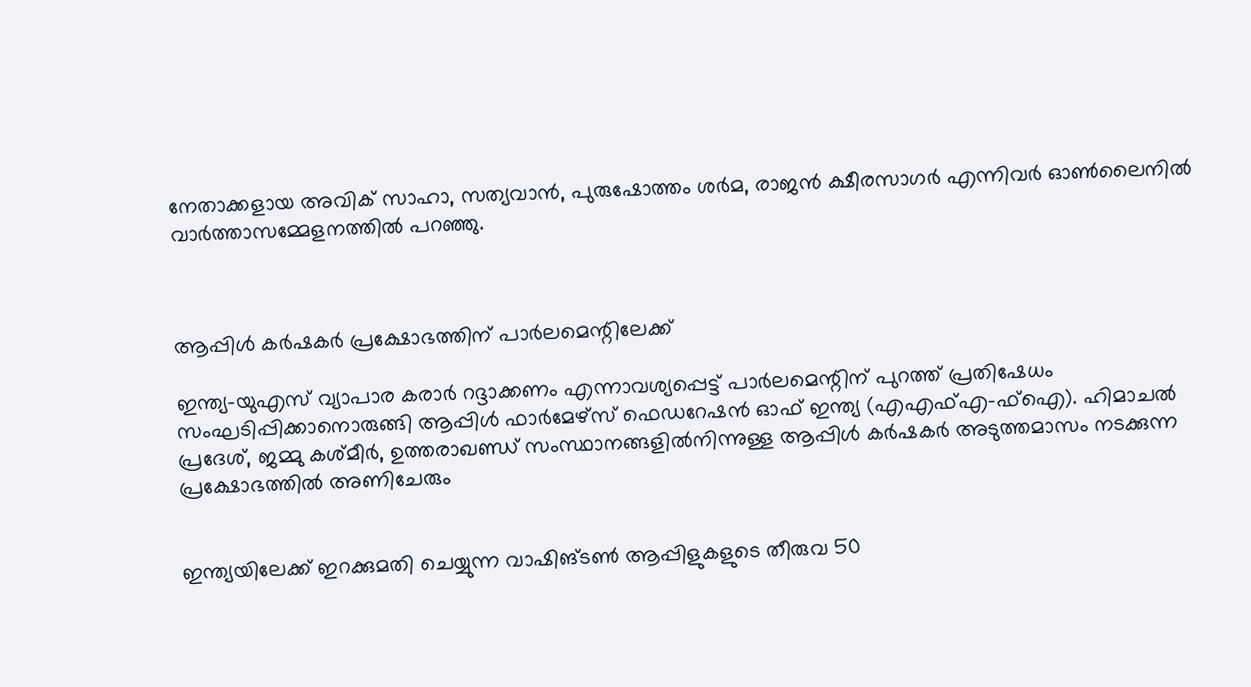നേതാക്കളായ അവിക്‌ സാഹാ, സത്യവാൻ, പുരുഷോത്തം ശർമ, രാജൻ ക്ഷീരസാഗർ എന്നിവർ ഓൺലൈനിൽ വാർത്താസമ്മേളനത്തിൽ പറഞ്ഞു.



ആപ്പിള്‍ കര്‍ഷകര്‍ പ്രക്ഷോഭത്തിന് പാര്‍ലമെന്റിലേക്ക്

ഇന്ത്യ–യുഎസ്‌ വ്യാപാര കരാർ റദ്ദാക്കണം എന്നാവശ്യപ്പെട്ട്‌ പാർലമെന്റിന്‌ പുറത്ത്‌ പ്രതിഷേധം സംഘടിപ്പിക്കാനൊരുങ്ങി ആപ്പിൾ ഫാർമേഴ്‌സ് ഫെഡറേഷൻ ഓഫ്‌ ഇന്ത്യ (എഎഫ്‌എ-ഫ്‌ഐ). ഹിമാചൽ പ്രദേശ്‌, ജമ്മു കശ്‌മീർ, ഉത്തരാഖണ്ഡ്‌ സംസ്ഥാനങ്ങളിൽനിന്നുള്ള ആപ്പിൾ കർഷകർ അടുത്തമാസം നടക്കുന്ന പ്രക്ഷോഭത്തില്‍ അണിചേരും


ഇന്ത്യയിലേക്ക്‌ ഇറക്കുമതി ചെയ്യുന്ന വാഷിങ്‌ടൺ ആപ്പിളുകളുടെ തീരുവ 50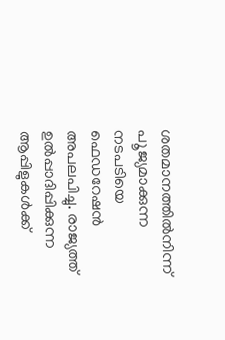ശതമാനത്തിൽനിന്ന്‌ പ‍ൂജ്യമാക്കുന്ന നടപടിയെ ഫെഡറേഷൻ അപലപിച്ചു. രാജ്യത്ത്‌ ഉൽപ്പാദിപ്പിക്കുന്ന ആപ്പിളുകൾക്ക്‌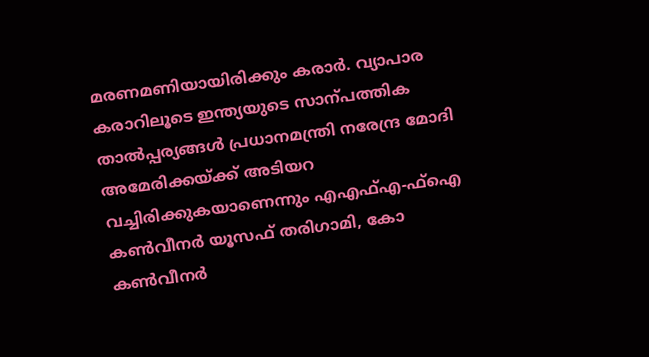മരണമണിയായിരിക്കും കരാർ. വ്യാപാര കരാറിലൂടെ ഇന്ത്യയുടെ സാന്പത്തിക താൽപ്പര്യങ്ങൾ പ്രധാനമന്ത്രി നരേന്ദ്ര മോദി അമേരിക്കയ്‌ക്ക്‌ അടിയറ വച്ചിരിക്കുകയാണെന്നും എഎഫ്‌എ-ഫ്‌ഐ കൺവീനർ യൂസഫ്‌ തരിഗാമി, കോ കൺവീനർ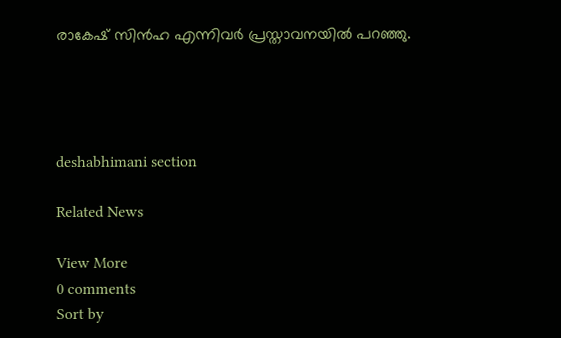രാകേഷ്‌ സിൻഹ എന്നിവർ പ്രസ്താവനയിൽ പറഞ്ഞു.




deshabhimani section

Related News

View More
0 comments
Sort by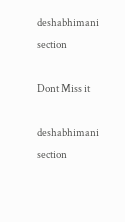deshabhimani section

Dont Miss it

deshabhimani section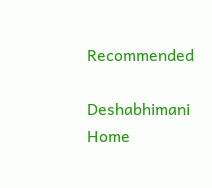Recommended

Deshabhimani
Home